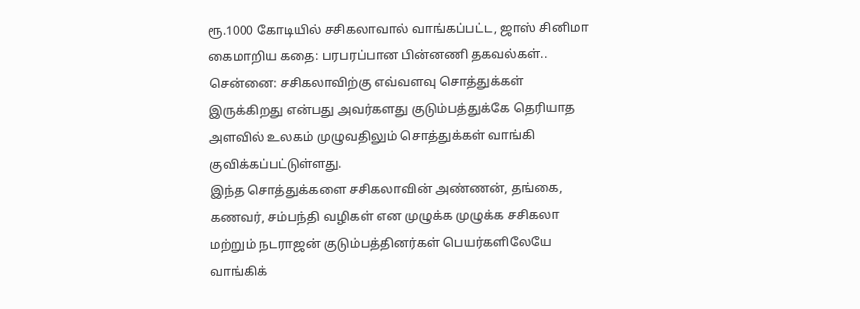ரூ.1000 கோடியில் சசிகலாவால் வாங்கப்பட்ட, ஜாஸ் சினிமா கைமாறிய கதை: பரபரப்பான பின்னணி தகவல்கள்..
சென்னை: சசிகலாவிற்கு எவ்வளவு சொத்துக்கள் இருக்கிறது என்பது அவர்களது குடும்பத்துக்கே தெரியாத அளவில் உலகம் முழுவதிலும் சொத்துக்கள் வாங்கி குவிக்கப்பட்டுள்ளது.
இந்த சொத்துக்களை சசிகலாவின் அண்ணன், தங்கை, கணவர், சம்பந்தி வழிகள் என முழுக்க முழுக்க சசிகலா மற்றும் நடராஜன் குடும்பத்தினர்கள் பெயர்களிலேயே வாங்கிக்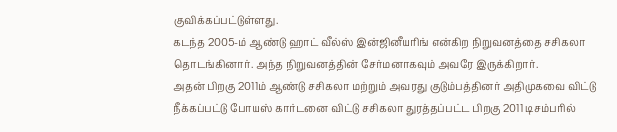குவிக்கப்பட்டுள்ளது.
கடந்த 2005-ம் ஆண்டு ஹாட் வீல்ஸ் இன்ஜினீயரிங் என்கிற நிறுவனத்தை சசிகலா தொடங்கினார். அந்த நிறுவனத்தின் சேர்மனாகவும் அவரே இருக்கிறார்.
அதன் பிறகு 2011ம் ஆண்டு சசிகலா மற்றும் அவரது குடும்பத்தினர் அதிமுகவை விட்டு நீக்கப்பட்டு போயஸ் கார்டனை விட்டு சசிகலா துரத்தப்பட்ட பிறகு 2011 டிசம்பரில்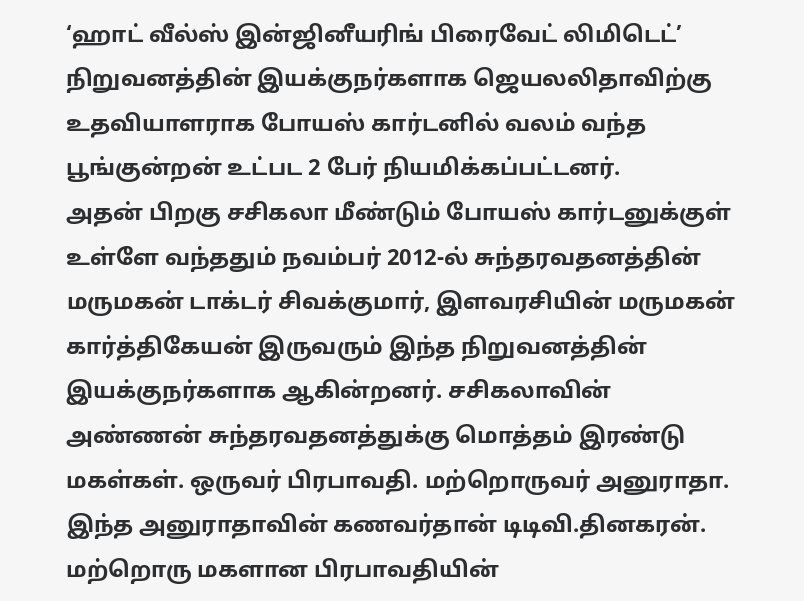‘ஹாட் வீல்ஸ் இன்ஜினீயரிங் பிரைவேட் லிமிடெட்’ நிறுவனத்தின் இயக்குநர்களாக ஜெயலலிதாவிற்கு உதவியாளராக போயஸ் கார்டனில் வலம் வந்த பூங்குன்றன் உட்பட 2 பேர் நியமிக்கப்பட்டனர்.
அதன் பிறகு சசிகலா மீண்டும் போயஸ் கார்டனுக்குள் உள்ளே வந்ததும் நவம்பர் 2012-ல் சுந்தரவதனத்தின் மருமகன் டாக்டர் சிவக்குமார், இளவரசியின் மருமகன் கார்த்திகேயன் இருவரும் இந்த நிறுவனத்தின் இயக்குநர்களாக ஆகின்றனர். சசிகலாவின் அண்ணன் சுந்தரவதனத்துக்கு மொத்தம் இரண்டு மகள்கள். ஒருவர் பிரபாவதி. மற்றொருவர் அனுராதா.
இந்த அனுராதாவின் கணவர்தான் டிடிவி.தினகரன். மற்றொரு மகளான பிரபாவதியின்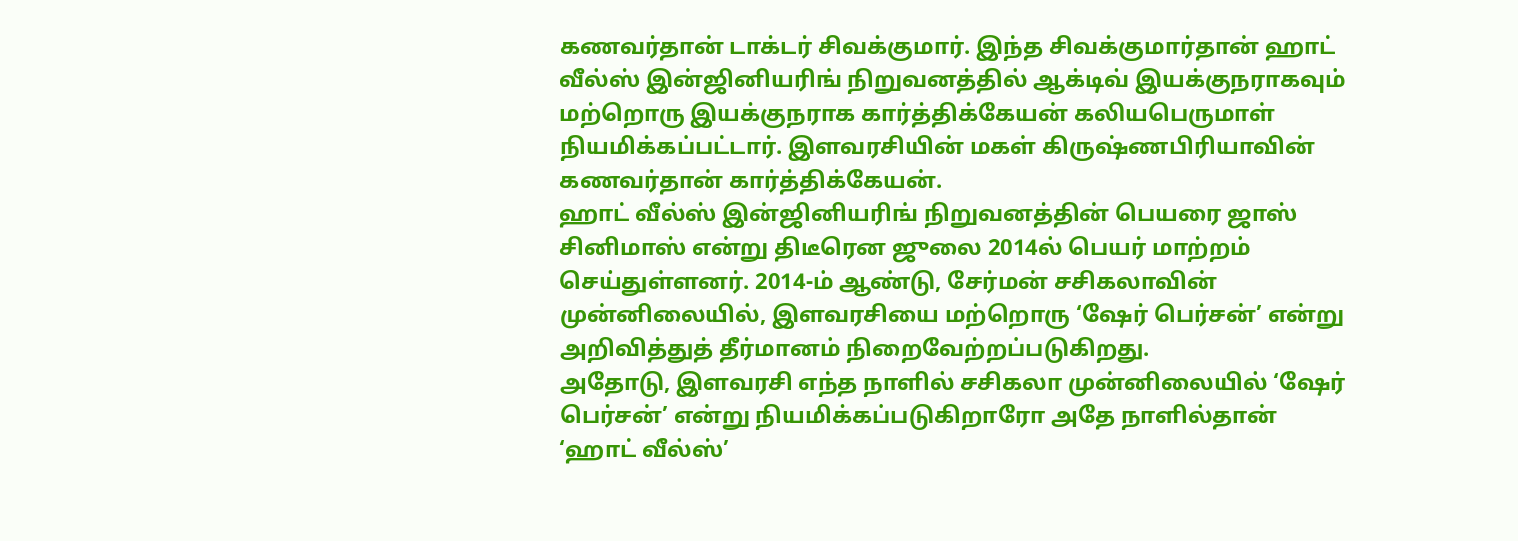கணவர்தான் டாக்டர் சிவக்குமார். இந்த சிவக்குமார்தான் ஹாட் வீல்ஸ் இன்ஜினியரிங் நிறுவனத்தில் ஆக்டிவ் இயக்குநராகவும் மற்றொரு இயக்குநராக கார்த்திக்கேயன் கலியபெருமாள் நியமிக்கப்பட்டார். இளவரசியின் மகள் கிருஷ்ணபிரியாவின் கணவர்தான் கார்த்திக்கேயன்.
ஹாட் வீல்ஸ் இன்ஜினியரிங் நிறுவனத்தின் பெயரை ஜாஸ் சினிமாஸ் என்று திடீரென ஜுலை 2014ல் பெயர் மாற்றம் செய்துள்ளனர். 2014-ம் ஆண்டு, சேர்மன் சசிகலாவின் முன்னிலையில், இளவரசியை மற்றொரு ‘ஷேர் பெர்சன்’ என்று அறிவித்துத் தீர்மானம் நிறைவேற்றப்படுகிறது.
அதோடு, இளவரசி எந்த நாளில் சசிகலா முன்னிலையில் ‘ஷேர் பெர்சன்’ என்று நியமிக்கப்படுகிறாரோ அதே நாளில்தான் ‘ஹாட் வீல்ஸ்’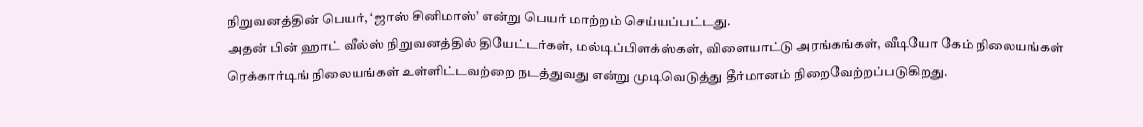நிறுவனத்தின் பெயர், ‘ஜாஸ் சினிமாஸ்’ என்று பெயர் மாற்றம் செய்யப்பட்டது.
அதன் பின் ஹாட் வீல்ஸ் நிறுவனத்தில் தியேட்டர்கள், மல்டிப்பிளக்ஸ்கள், விளையாட்டு அரங்கங்கள், வீடியோ கேம் நிலையங்கள் ரெக்கார்டிங் நிலையங்கள் உள்ளிட்டவற்றை நடத்துவது என்று முடிவெடுத்து தீர்மானம் நிறைவேற்றப்படுகிறது.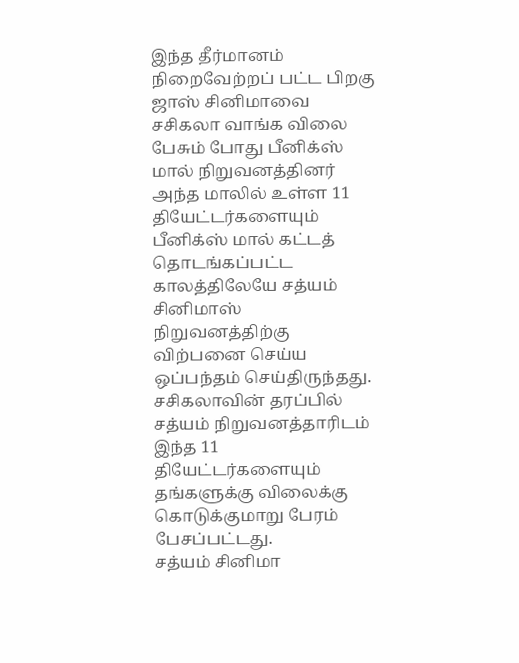இந்த தீர்மானம் நிறைவேற்றப் பட்ட பிறகு ஜாஸ் சினிமாவை சசிகலா வாங்க விலை பேசும் போது பீனிக்ஸ் மால் நிறுவனத்தினர் அந்த மாலில் உள்ள 11 தியேட்டர்களையும் பீனிக்ஸ் மால் கட்டத் தொடங்கப்பட்ட காலத்திலேயே சத்யம் சினிமாஸ் நிறுவனத்திற்கு விற்பனை செய்ய ஒப்பந்தம் செய்திருந்தது. சசிகலாவின் தரப்பில் சத்யம் நிறுவனத்தாரிடம் இந்த 11 தியேட்டர்களையும் தங்களுக்கு விலைக்கு கொடுக்குமாறு பேரம் பேசப்பட்டது.
சத்யம் சினிமா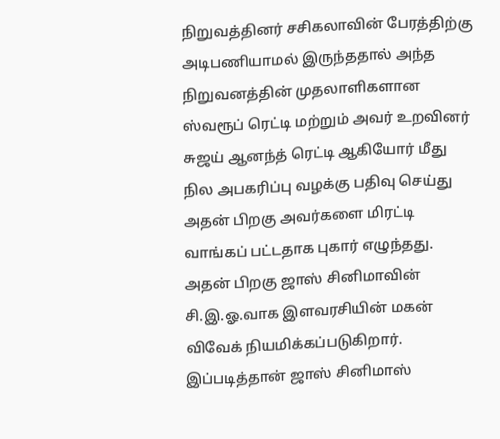நிறுவத்தினர் சசிகலாவின் பேரத்திற்கு அடிபணியாமல் இருந்ததால் அந்த நிறுவனத்தின் முதலாளிகளான ஸ்வரூப் ரெட்டி மற்றும் அவர் உறவினர் சுஜய் ஆனந்த் ரெட்டி ஆகியோர் மீது நில அபகரிப்பு வழக்கு பதிவு செய்து அதன் பிறகு அவர்களை மிரட்டி வாங்கப் பட்டதாக புகார் எழுந்தது.
அதன் பிறகு ஜாஸ் சினிமாவின் சி.இ.ஓ.வாக இளவரசியின் மகன் விவேக் நியமிக்கப்படுகிறார். இப்படித்தான் ஜாஸ் சினிமாஸ்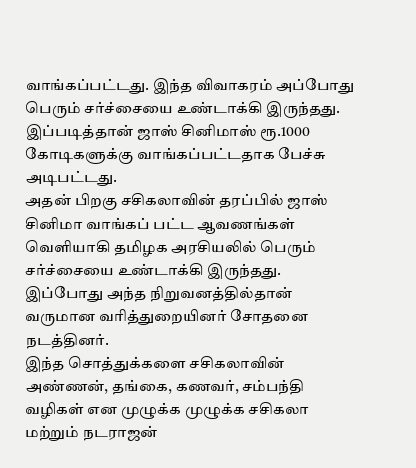வாங்கப்பட்டது. இந்த விவாகரம் அப்போது பெரும் சர்ச்சையை உண்டாக்கி இருந்தது. இப்படித்தான் ஜாஸ் சினிமாஸ் ரூ.1000 கோடிகளுக்கு வாங்கப்பட்டதாக பேச்சு அடிபட்டது.
அதன் பிறகு சசிகலாவின் தரப்பில் ஜாஸ் சினிமா வாங்கப் பட்ட ஆவணங்கள் வெளியாகி தமிழக அரசியலில் பெரும் சர்ச்சையை உண்டாக்கி இருந்தது. இப்போது அந்த நிறுவனத்தில்தான் வருமான வரித்துறையினர் சோதனை நடத்தினர்.
இந்த சொத்துக்களை சசிகலாவின் அண்ணன், தங்கை, கணவர், சம்பந்தி வழிகள் என முழுக்க முழுக்க சசிகலா மற்றும் நடராஜன்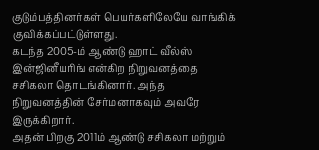குடும்பத்தினர்கள் பெயர்களிலேயே வாங்கிக் குவிக்கப்பட்டுள்ளது.
கடந்த 2005-ம் ஆண்டு ஹாட் வீல்ஸ் இன்ஜினீயரிங் என்கிற நிறுவனத்தை சசிகலா தொடங்கினார். அந்த நிறுவனத்தின் சேர்மனாகவும் அவரே இருக்கிறார்.
அதன் பிறகு 2011ம் ஆண்டு சசிகலா மற்றும்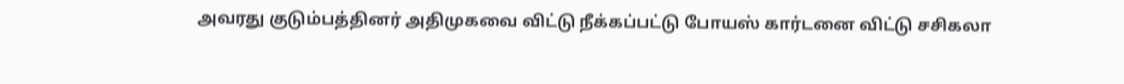அவரது குடும்பத்தினர் அதிமுகவை விட்டு நீக்கப்பட்டு போயஸ் கார்டனை விட்டு சசிகலா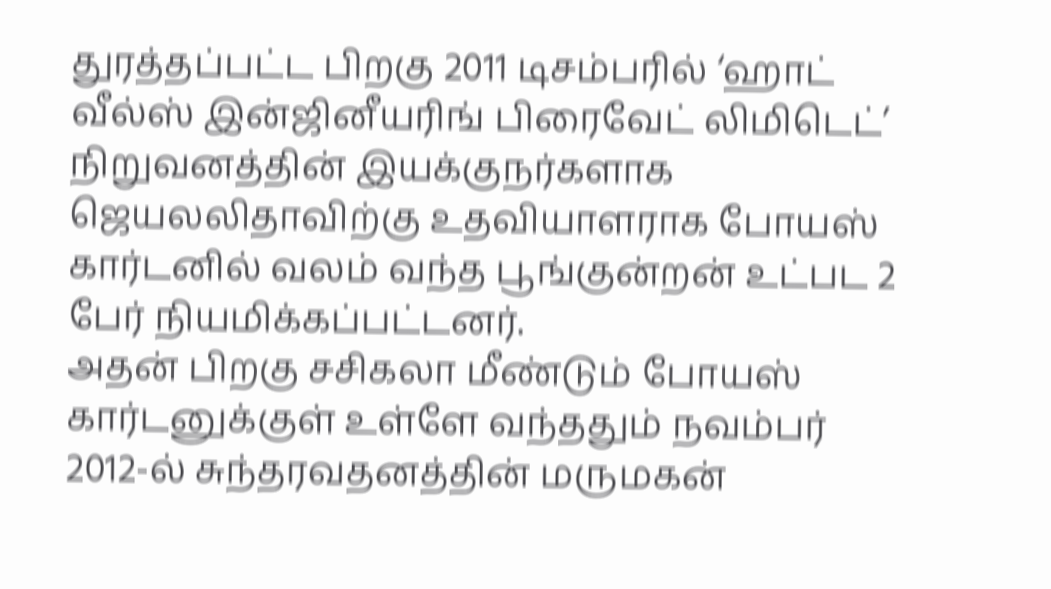துரத்தப்பட்ட பிறகு 2011 டிசம்பரில் ‘ஹாட் வீல்ஸ் இன்ஜினீயரிங் பிரைவேட் லிமிடெட்’ நிறுவனத்தின் இயக்குநர்களாக ஜெயலலிதாவிற்கு உதவியாளராக போயஸ் கார்டனில் வலம் வந்த பூங்குன்றன் உட்பட 2 பேர் நியமிக்கப்பட்டனர்.
அதன் பிறகு சசிகலா மீண்டும் போயஸ் கார்டனுக்குள் உள்ளே வந்ததும் நவம்பர் 2012-ல் சுந்தரவதனத்தின் மருமகன்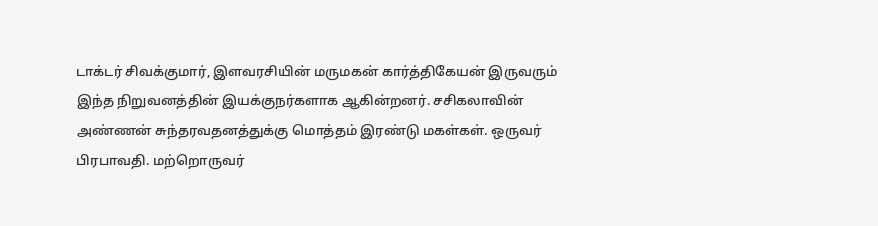டாக்டர் சிவக்குமார், இளவரசியின் மருமகன் கார்த்திகேயன் இருவரும் இந்த நிறுவனத்தின் இயக்குநர்களாக ஆகின்றனர். சசிகலாவின் அண்ணன் சுந்தரவதனத்துக்கு மொத்தம் இரண்டு மகள்கள். ஒருவர் பிரபாவதி. மற்றொருவர்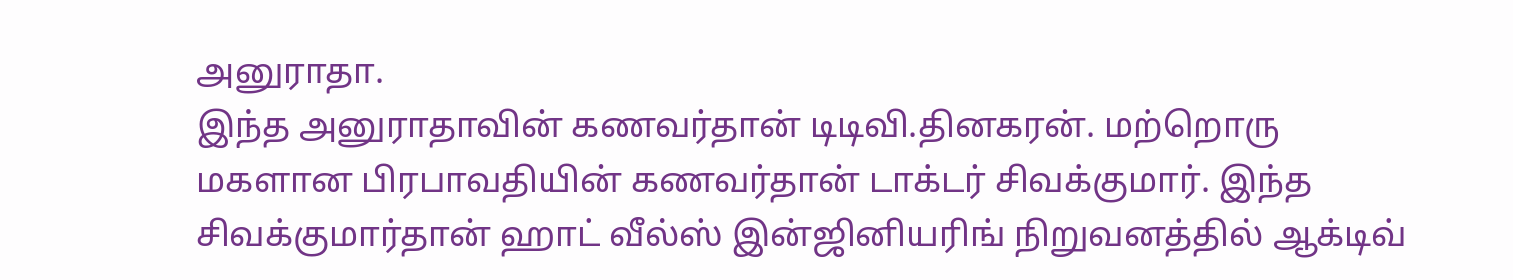அனுராதா.
இந்த அனுராதாவின் கணவர்தான் டிடிவி.தினகரன். மற்றொரு மகளான பிரபாவதியின் கணவர்தான் டாக்டர் சிவக்குமார். இந்த சிவக்குமார்தான் ஹாட் வீல்ஸ் இன்ஜினியரிங் நிறுவனத்தில் ஆக்டிவ்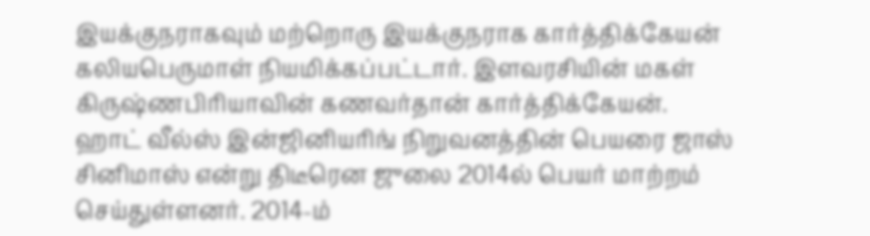இயக்குநராகவும் மற்றொரு இயக்குநராக கார்த்திக்கேயன் கலியபெருமாள் நியமிக்கப்பட்டார். இளவரசியின் மகள் கிருஷ்ணபிரியாவின் கணவர்தான் கார்த்திக்கேயன்.
ஹாட் வீல்ஸ் இன்ஜினியரிங் நிறுவனத்தின் பெயரை ஜாஸ் சினிமாஸ் என்று திடீரென ஜுலை 2014ல் பெயர் மாற்றம் செய்துள்ளனர். 2014-ம்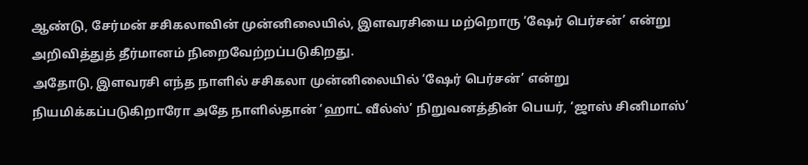ஆண்டு, சேர்மன் சசிகலாவின் முன்னிலையில், இளவரசியை மற்றொரு ‘ஷேர் பெர்சன்’ என்று அறிவித்துத் தீர்மானம் நிறைவேற்றப்படுகிறது.
அதோடு, இளவரசி எந்த நாளில் சசிகலா முன்னிலையில் ‘ஷேர் பெர்சன்’ என்று நியமிக்கப்படுகிறாரோ அதே நாளில்தான் ‘ஹாட் வீல்ஸ்’ நிறுவனத்தின் பெயர், ‘ஜாஸ் சினிமாஸ்’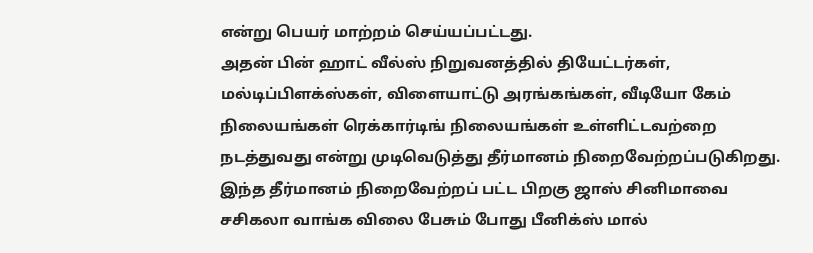என்று பெயர் மாற்றம் செய்யப்பட்டது.
அதன் பின் ஹாட் வீல்ஸ் நிறுவனத்தில் தியேட்டர்கள், மல்டிப்பிளக்ஸ்கள், விளையாட்டு அரங்கங்கள், வீடியோ கேம் நிலையங்கள் ரெக்கார்டிங் நிலையங்கள் உள்ளிட்டவற்றை நடத்துவது என்று முடிவெடுத்து தீர்மானம் நிறைவேற்றப்படுகிறது.
இந்த தீர்மானம் நிறைவேற்றப் பட்ட பிறகு ஜாஸ் சினிமாவை சசிகலா வாங்க விலை பேசும் போது பீனிக்ஸ் மால்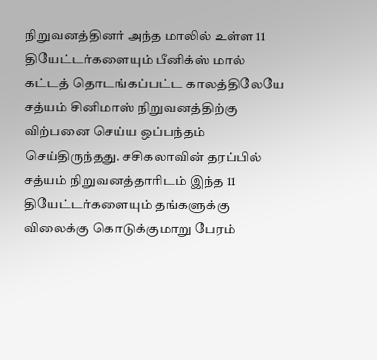நிறுவனத்தினர் அந்த மாலில் உள்ள 11 தியேட்டர்களையும் பீனிக்ஸ் மால் கட்டத் தொடங்கப்பட்ட காலத்திலேயே சத்யம் சினிமாஸ் நிறுவனத்திற்கு விற்பனை செய்ய ஒப்பந்தம் செய்திருந்தது. சசிகலாவின் தரப்பில் சத்யம் நிறுவனத்தாரிடம் இந்த 11 தியேட்டர்களையும் தங்களுக்கு விலைக்கு கொடுக்குமாறு பேரம்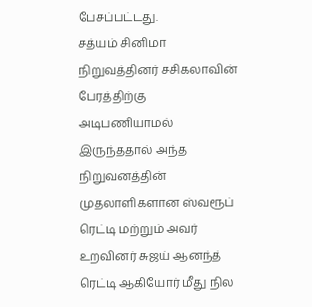பேசப்பட்டது.
சத்யம் சினிமா நிறுவத்தினர் சசிகலாவின் பேரத்திற்கு அடிபணியாமல் இருந்ததால் அந்த நிறுவனத்தின் முதலாளிகளான ஸ்வரூப் ரெட்டி மற்றும் அவர் உறவினர் சுஜய் ஆனந்த் ரெட்டி ஆகியோர் மீது நில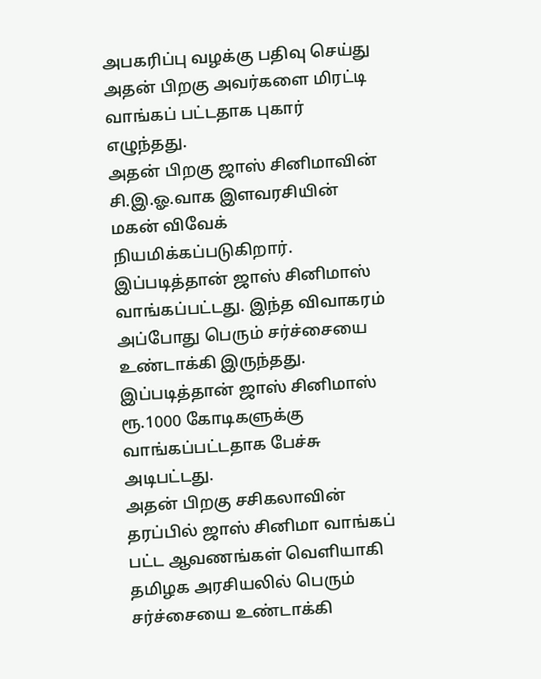அபகரிப்பு வழக்கு பதிவு செய்து அதன் பிறகு அவர்களை மிரட்டி வாங்கப் பட்டதாக புகார் எழுந்தது.
அதன் பிறகு ஜாஸ் சினிமாவின் சி.இ.ஓ.வாக இளவரசியின் மகன் விவேக் நியமிக்கப்படுகிறார். இப்படித்தான் ஜாஸ் சினிமாஸ் வாங்கப்பட்டது. இந்த விவாகரம் அப்போது பெரும் சர்ச்சையை உண்டாக்கி இருந்தது. இப்படித்தான் ஜாஸ் சினிமாஸ் ரூ.1000 கோடிகளுக்கு வாங்கப்பட்டதாக பேச்சு அடிபட்டது.
அதன் பிறகு சசிகலாவின் தரப்பில் ஜாஸ் சினிமா வாங்கப் பட்ட ஆவணங்கள் வெளியாகி தமிழக அரசியலில் பெரும் சர்ச்சையை உண்டாக்கி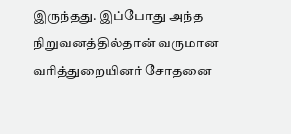இருந்தது. இப்போது அந்த நிறுவனத்தில்தான் வருமான வரித்துறையினர் சோதனை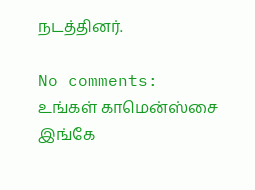நடத்தினர்.

No comments:
உங்கள் காமென்ஸ்சை இங்கே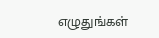எழுதுங்கள்